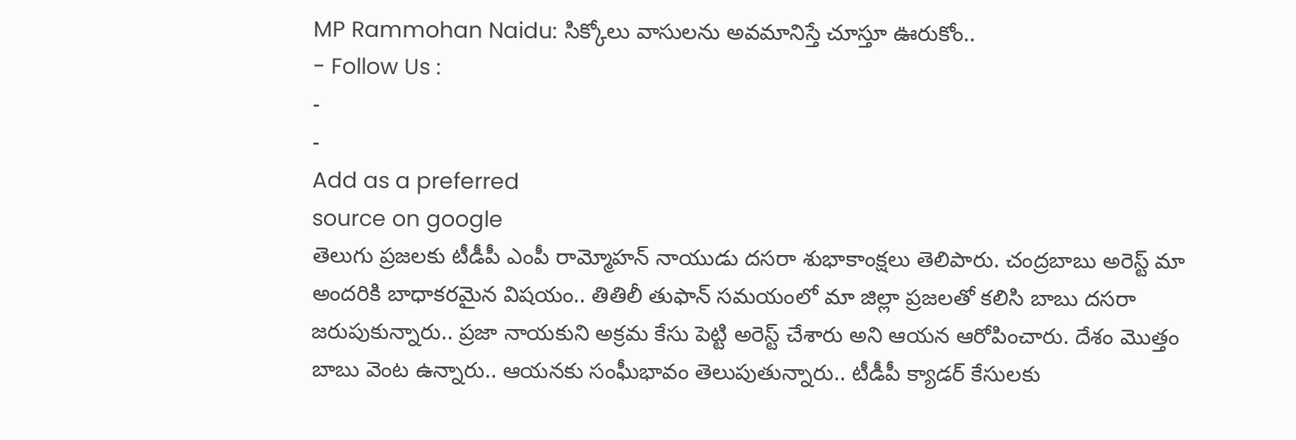MP Rammohan Naidu: సిక్కోలు వాసులను అవమానిస్తే చూస్తూ ఊరుకోం..
- Follow Us :
-
-
Add as a preferred
source on google
తెలుగు ప్రజలకు టీడీపీ ఎంపీ రామ్మోహన్ నాయుడు దసరా శుభాకాంక్షలు తెలిపారు. చంద్రబాబు అరెస్ట్ మా అందరికి బాధాకరమైన విషయం.. తితిలీ తుఫాన్ సమయంలో మా జిల్లా ప్రజలతో కలిసి బాబు దసరా జరుపుకున్నారు.. ప్రజా నాయకుని అక్రమ కేసు పెట్టి అరెస్ట్ చేశారు అని ఆయన ఆరోపించారు. దేశం మొత్తం బాబు వెంట ఉన్నారు.. ఆయనకు సంఘీభావం తెలుపుతున్నారు.. టీడీపీ క్యాడర్ కేసులకు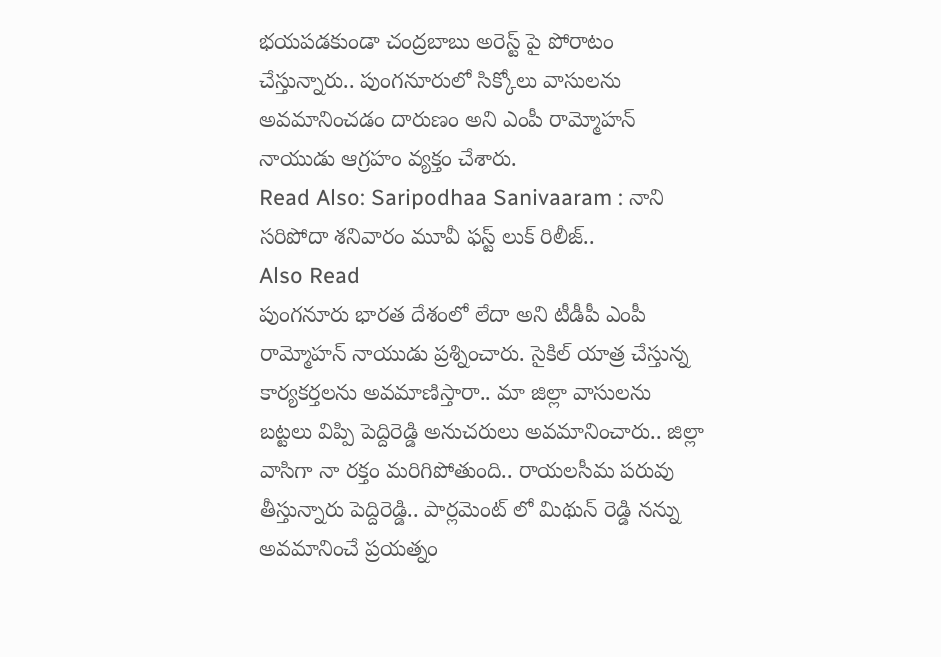భయపడకుండా చంద్రబాబు అరెస్ట్ పై పోరాటం చేస్తున్నారు.. పుంగనూరులో సిక్కోలు వాసులను అవమానించడం దారుణం అని ఎంపీ రామ్మోహన్ నాయుడు ఆగ్రహం వ్యక్తం చేశారు.
Read Also: Saripodhaa Sanivaaram : నాని సరిపోదా శనివారం మూవీ ఫస్ట్ లుక్ రిలీజ్..
Also Read
పుంగనూరు భారత దేశంలో లేదా అని టీడీపీ ఎంపీ రామ్మోహన్ నాయుడు ప్రశ్నించారు. సైకిల్ యాత్ర చేస్తున్న కార్యకర్తలను అవమాణిస్తారా.. మా జిల్లా వాసులను బట్టలు విప్పి పెద్దిరెడ్డి అనుచరులు అవమానించారు.. జిల్లా వాసిగా నా రక్తం మరిగిపోతుంది.. రాయలసీమ పరువు తీస్తున్నారు పెద్దిరెడ్డి.. పార్లమెంట్ లో మిథున్ రెడ్డి నన్ను అవమానించే ప్రయత్నం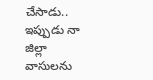చేసాడు.. ఇప్పుడు నా జిల్లా వాసులను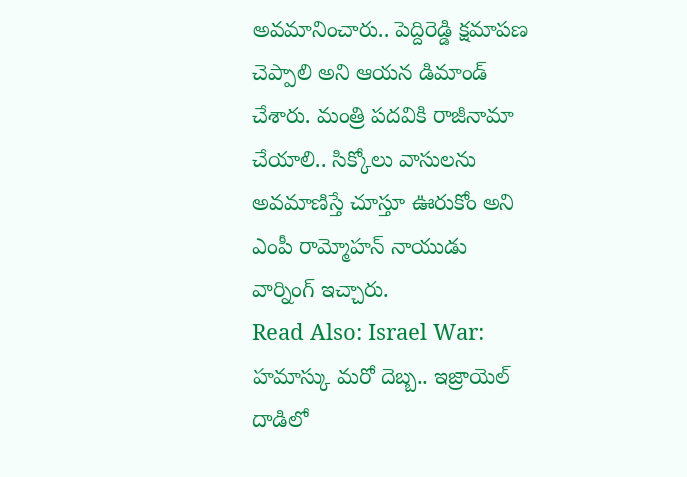అవమానించారు.. పెద్దిరెడ్డి క్షమాపణ చెప్పాలి అని ఆయన డిమాండ్ చేశారు. మంత్రి పదవికి రాజీనామా చేయాలి.. సిక్కోలు వాసులను అవమాణిస్తే చూస్తూ ఊరుకోం అని ఎంపీ రామ్మోహన్ నాయుడు వార్నింగ్ ఇచ్చారు.
Read Also: Israel War: హమాస్కు మరో దెబ్బ.. ఇజ్రాయెల్ దాడిలో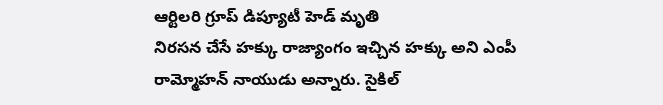ఆర్టిలరి గ్రూప్ డిప్యూటీ హెడ్ మృతి
నిరసన చేసే హక్కు రాజ్యాంగం ఇచ్చిన హక్కు అని ఎంపీ రామ్మోహన్ నాయుడు అన్నారు. సైకిల్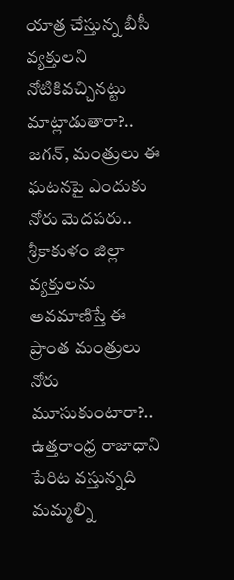యాత్ర చేస్తున్న బీసీ వ్యక్తులని నోటికివచ్చినట్టు మాట్లాడుతారా?.. జగన్, మంత్రులు ఈ ఘటనపై ఎందుకు నోరు మెదపరు.. శ్రీకాకుళం జిల్లా వ్యక్తులను అవమాణిస్తే ఈ ప్రాంత మంత్రులు నోరు మూసుకుంటారా?.. ఉత్తరాంధ్ర రాజాధాని పేరిట వస్తున్నది మమ్మల్ని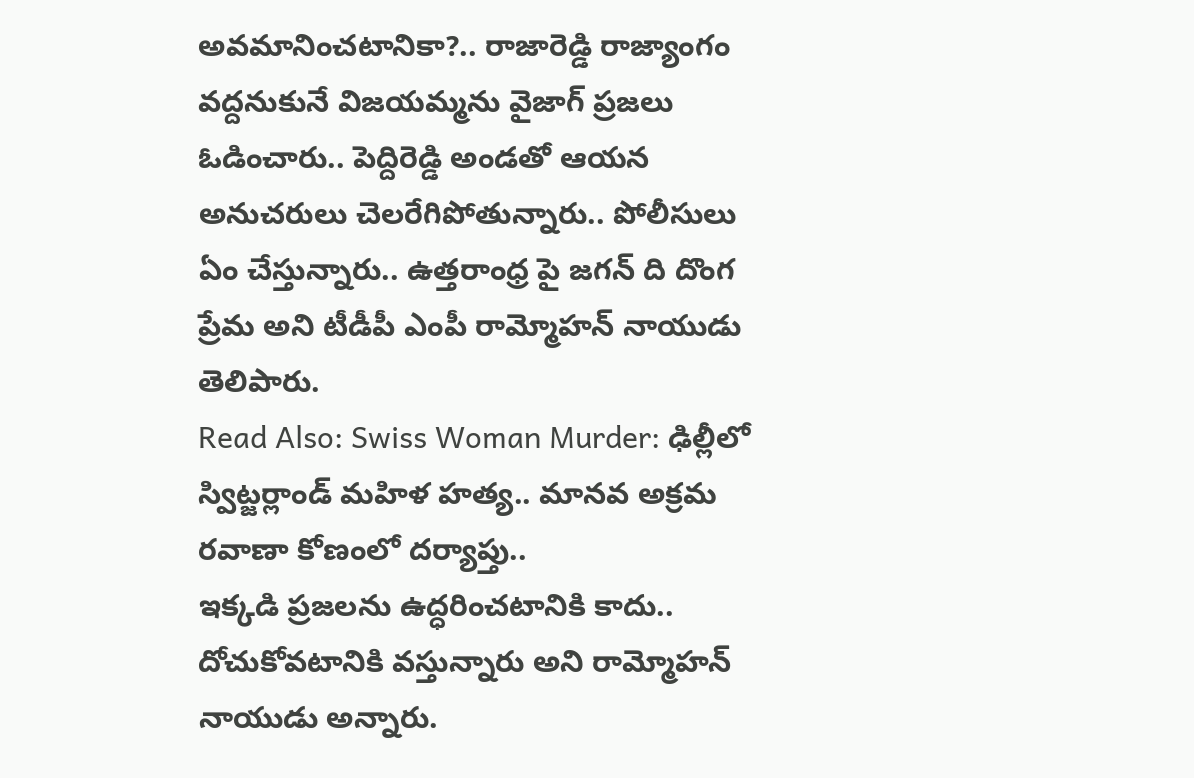అవమానించటానికా?.. రాజారెడ్డి రాజ్యాంగం వద్దనుకునే విజయమ్మను వైజాగ్ ప్రజలు ఓడించారు.. పెద్దిరెడ్డి అండతో ఆయన అనుచరులు చెలరేగిపోతున్నారు.. పోలీసులు ఏం చేస్తున్నారు.. ఉత్తరాంధ్ర పై జగన్ ది దొంగ ప్రేమ అని టీడీపీ ఎంపీ రామ్మోహన్ నాయుడు తెలిపారు.
Read Also: Swiss Woman Murder: ఢిల్లీలో స్విట్జర్లాండ్ మహిళ హత్య.. మానవ అక్రమ రవాణా కోణంలో దర్యాప్తు..
ఇక్కడి ప్రజలను ఉద్ధరించటానికి కాదు.. దోచుకోవటానికి వస్తున్నారు అని రామ్మోహన్ నాయుడు అన్నారు.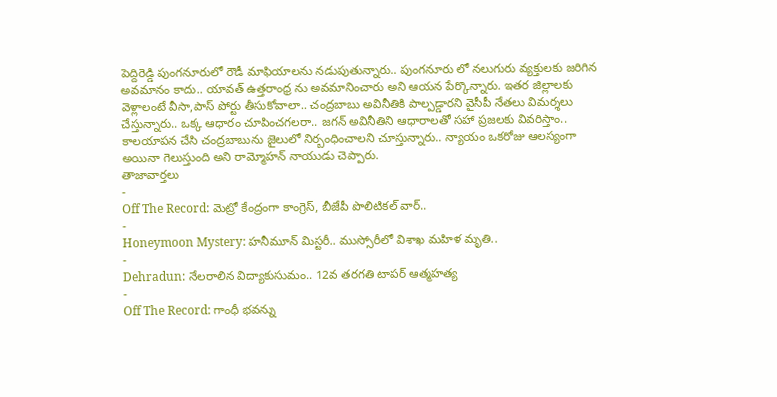పెద్దిరెడ్డి పుంగనూరులో రౌడీ మాఫియాలను నడుపుతున్నారు.. పుంగనూరు లో నలుగురు వ్యక్తులకు జరిగిన అవమానం కాదు.. యావత్ ఉత్తరాంధ్ర ను అవమానించారు అని ఆయన పేర్కొన్నారు. ఇతర జిల్లాలకు వెళ్లాలంటే వీసా,పాస్ పోర్టు తీసుకోవాలా.. చంద్రబాబు అవినీతికి పాల్పడ్డారని వైసీపీ నేతలు విమర్శలు చేస్తున్నారు.. ఒక్క ఆధారం చూపించగలరా.. జగన్ అవినీతిని ఆధారాలతో సహా ప్రజలకు వివరిస్తాం.. కాలయాపన చేసి చంద్రబాబును జైలులో నిర్బంధించాలని చూస్తున్నారు.. న్యాయం ఒకరోజు ఆలస్యంగా అయినా గెలుస్తుంది అని రామ్మోహన్ నాయుడు చెప్పారు.
తాజావార్తలు
-
Off The Record: మెట్రో కేంద్రంగా కాంగ్రెస్, బీజేపీ పొలిటికల్ వార్..
-
Honeymoon Mystery: హనీమూన్ మిస్టరీ.. ముస్సోరీలో విశాఖ మహిళ మృతి..
-
Dehradun: నేలరాలిన విద్యాకుసుమం.. 12వ తరగతి టాపర్ ఆత్మహత్య
-
Off The Record: గాంధీ భవన్ను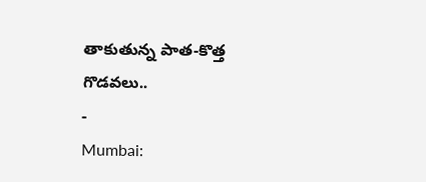తాకుతున్న పాత-కొత్త గొడవలు..
-
Mumbai: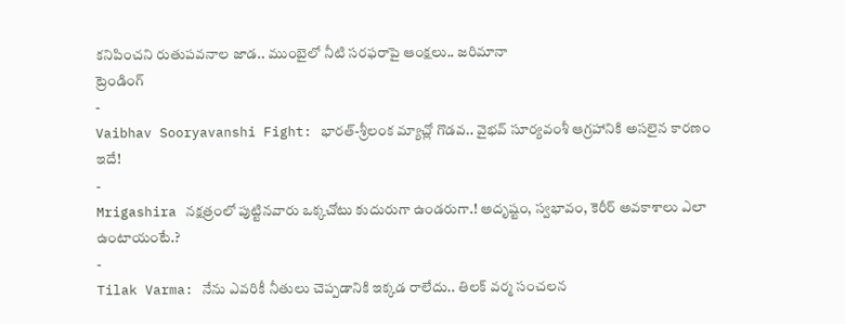కనిపించని రుతుపవనాల జాడ.. ముంబైలో నీటి సరఫరాపై ఆంక్షలు.. జరిమానా
ట్రెండింగ్
-
Vaibhav Sooryavanshi Fight: భారత్-శ్రీలంక మ్యాచ్లో గొడవ.. వైభవ్ సూర్యవంశీ ఆగ్రహానికి అసలైన కారణం ఇదే!
-
Mrigashira నక్షత్రంలో పుట్టినవారు ఒక్కచోటు కుదురుగా ఉండరుగా.! అదృష్టం, స్వభావం, కెరీర్ అవకాశాలు ఎలా ఉంటాయంటే.?
-
Tilak Varma: నేను ఎవరికీ నీతులు చెప్పడానికి ఇక్కడ రాలేదు.. తిలక్ వర్మ సంచలన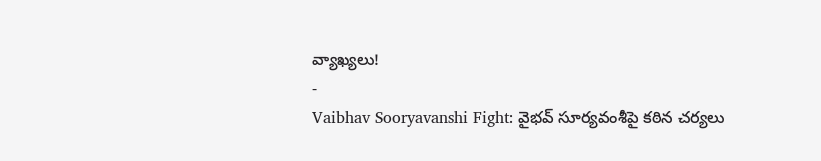వ్యాఖ్యలు!
-
Vaibhav Sooryavanshi Fight: వైభవ్ సూర్యవంశీపై కఠిన చర్యలు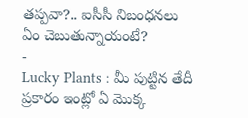తప్పవా?.. ఐసీసీ నిబంధనలు ఏం చెబుతున్నాయంటే?
-
Lucky Plants : మీ పుట్టిన తేదీ ప్రకారం ఇంట్లో ఏ మొక్క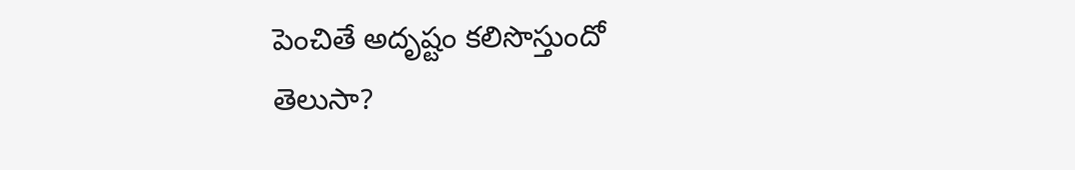పెంచితే అదృష్టం కలిసొస్తుందో తెలుసా?